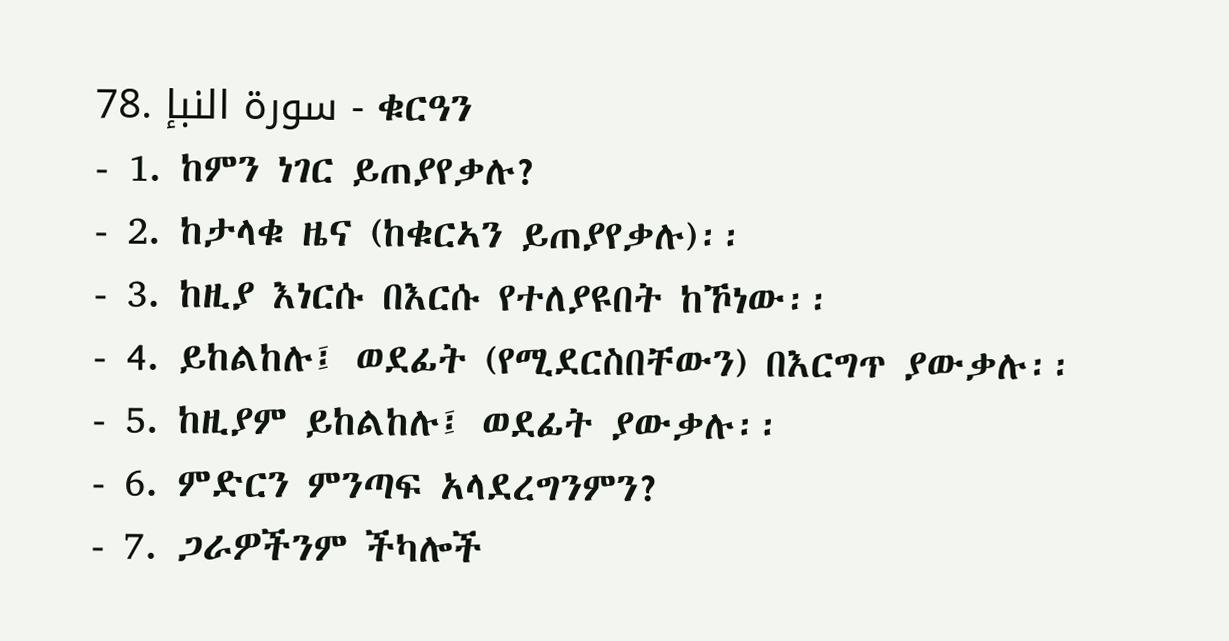78. سورة النبإ - ቁርዓን
- 1. ከምን ነገር ይጠያየቃሉ?
- 2. ከታላቁ ዜና (ከቁርኣን ይጠያየቃሉ)፡፡
- 3. ከዚያ እነርሱ በእርሱ የተለያዩበት ከኾነው፡፡
- 4. ይከልከሉ፤ ወደፊት (የሚደርስበቸውን) በእርግጥ ያውቃሉ፡፡
- 5. ከዚያም ይከልከሉ፤ ወደፊት ያውቃሉ፡፡
- 6. ምድርን ምንጣፍ አላደረግንምን?
- 7. ጋራዎችንም ችካሎች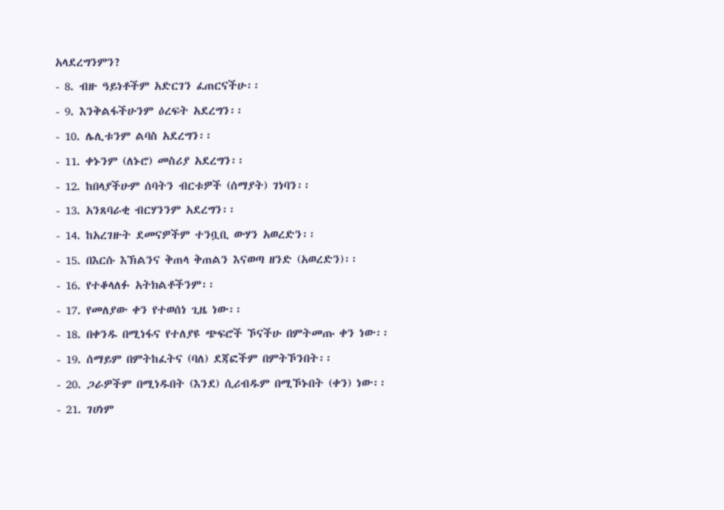አላደረግንምን?
- 8. ብዙ ዓይነቶችም አድርገን ፈጠርናችሁ፡፡
- 9. እንቅልፋችሁንም ዕረፍት አደረግን፡፡
- 10. ሌሊቱንም ልባስ አደረግን፡፡
- 11. ቀኑንም (ለኑሮ) መስሪያ አደረግን፡፡
- 12. ከበላያችሁም ሰባትን ብርቱዎች (ሰማያት) ገነባን፡፡
- 13. አንጸባራቂ ብርሃንንም አደረግን፡፡
- 14. ከአረገዙት ደመናዎችም ተንቧቢ ውሃን አወረድን፡፡
- 15. በእርሱ እኽልንና ቅጠላ ቅጠልን እናወጣ ዘንድ (አወረድን)፡፡
- 16. የተቆላለፉ አትክልቶችንም፡፡
- 17. የመለያው ቀን የተወሰነ ጊዜ ነው፡፡
- 18. በቀንዱ በሚነፋና የተለያዩ ጭፍሮች ኾናችሁ በምትመጡ ቀን ነው፡፡
- 19. ሰማይም በምትከፈትና (ባለ) ደጃፎችም በምትኾንበት፡፡
- 20. ጋራዎችም በሚነዱበት (እንደ) ሲሪብዱም በሚኾኑበት (ቀን) ነው፡፡
- 21. ገሀነም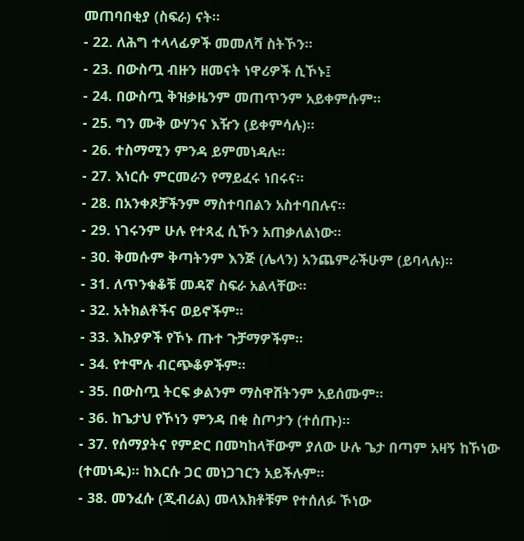መጠባበቂያ (ስፍራ) ናት፡፡
- 22. ለሕግ ተላላፊዎች መመለሻ ስትኾን፡፡
- 23. በውስጧ ብዙን ዘመናት ነዋሪዎች ሲኾኑ፤
- 24. በውስጧ ቅዝቃዜንም መጠጥንም አይቀምሱም፡፡
- 25. ግን ሙቅ ውሃንና እዥን (ይቀምሳሉ)፡፡
- 26. ተስማሚን ምንዳ ይምመነዳሉ፡፡
- 27. እነርሱ ምርመራን የማይፈሩ ነበሩና፡፡
- 28. በአንቀጾቻችንም ማስተባበልን አስተባበሉና፡፡
- 29. ነገሩንም ሁሉ የተጻፈ ሲኾን አጠቃለልነው፡፡
- 30. ቅመሱም ቅጣትንም እንጅ (ሌላን) አንጨምራችሁም (ይባላሉ)፡፡
- 31. ለጥንቁቆቹ መዳኛ ስፍራ አልላቸው፡፡
- 32. አትክልቶችና ወይኖችም፡፡
- 33. እኩያዎች የኾኑ ጡተ ጉቻማዎችም፡፡
- 34. የተሞሉ ብርጭቆዎችም፡፡
- 35. በውስጧ ትርፍ ቃልንም ማስዋሸትንም አይሰሙም፡፡
- 36. ከጌታህ የኾነን ምንዳ በቂ ስጦታን (ተሰጡ)፡፡
- 37. የሰማያትና የምድር በመካከላቸውም ያለው ሁሉ ጌታ በጣም አዛኝ ከኾነው (ተመነዱ)፡፡ ከእርሱ ጋር መነጋገርን አይችሉም፡፡
- 38. መንፈሱ (ጂብሪል) መላእክቶቹም የተሰለፉ ኾነው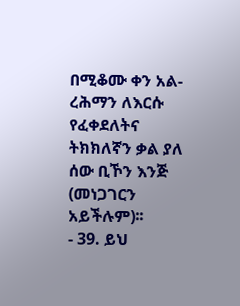በሚቆሙ ቀን አል-ረሕማን ለእርሱ የፈቀደለትና ትክክለኛን ቃል ያለ ሰው ቢኾን እንጅ (መነጋገርን አይችሉም)፡፡
- 39. ይህ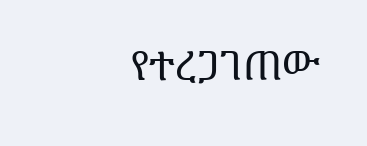የተረጋገጠው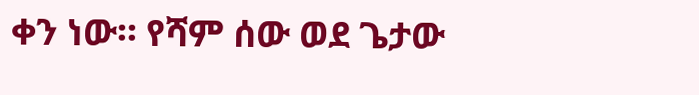ቀን ነው፡፡ የሻም ሰው ወደ ጌታው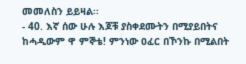መመለስን ይይዛል፡፡
- 40. እኛ ሰው ሁሉ እጆቹ ያስቀደሙትን በሚያይበትና ከሓዲውም ዋ ምኞቴ! ምንነው ዐፈር በኾንኩ በሚልበት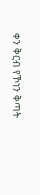ቀን ቅርብ የኾነን ቅጣት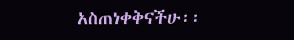አስጠነቀቅናችሁ፡፡